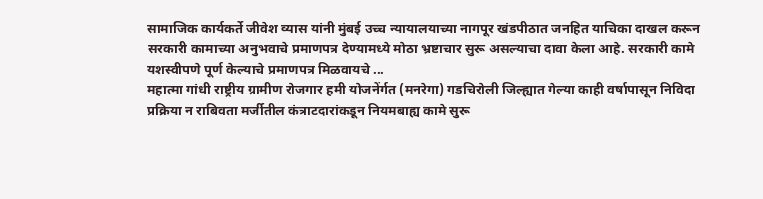सामाजिक कार्यकर्ते जीवेश व्यास यांनी मुंबई उच्च न्यायालयाच्या नागपूर खंडपीठात जनहित याचिका दाखल करून सरकारी कामाच्या अनुभवाचे प्रमाणपत्र देण्यामध्ये मोठा भ्रष्टाचार सुरू असल्याचा दावा केला आहे. सरकारी कामे यशस्वीपणे पूर्ण केल्याचे प्रमाणपत्र मिळवायचे ...
महात्मा गांधी राष्ट्रीय ग्रामीण रोजगार हमी योजनेंर्गत (मनरेगा) गडचिरोली जिल्ह्यात गेल्या काही वर्षापासून निविदा प्रक्रिया न राबिवता मर्जीतील कंत्राटदारांकडून नियमबाह्य कामे सुरू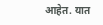आहेत. यात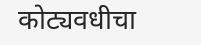कोट्यवधीचा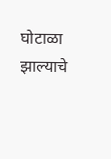घोटाळा झाल्याचे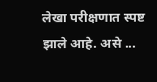लेखा परीक्षणात स्पष्ट झाले आहे. असे ...